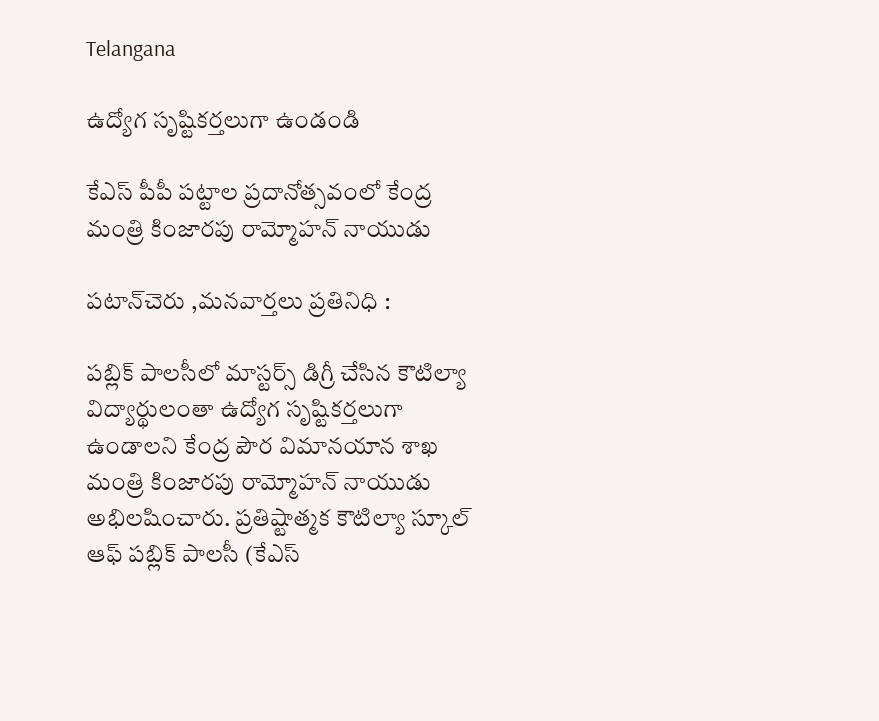Telangana

ఉద్యోగ సృష్టికర్తలుగా ఉండండి

కేఎస్ పీపీ పట్టాల ప్రదానోత్సవంలో కేంద్ర మంత్రి కింజారపు రామ్మోహన్ నాయుడు

పటాన్‌చెరు ,మనవార్తలు ప్రతినిధి :

పబ్లిక్ పాలసీలో మాస్టర్స్ డిగ్రీ చేసిన కౌటిల్యా విద్యార్థులంతా ఉద్యోగ సృష్టికర్తలుగా ఉండాలని కేంద్ర పౌర విమానయాన శాఖ మంత్రి కింజారపు రామ్మోహన్ నాయుడు అభిలషించారు. ప్రతిష్టాత్మక కౌటిల్యా స్కూల్ ఆఫ్ పబ్లిక్ పాలసీ (కేఎస్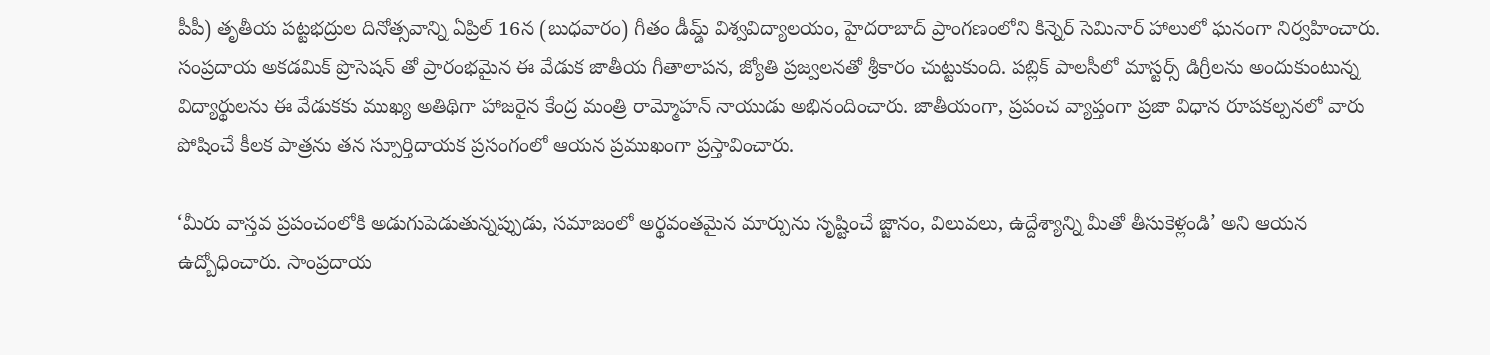పీపీ) తృతీయ పట్టభద్రుల దినోత్సవాన్ని ఏప్రిల్ 16న (బుధవారం) గీతం డీమ్డ్ విశ్వవిద్యాలయం, హైదరాబాద్ ప్రాంగణంలోని కిన్నెర్ సెమినార్ హాలులో ఘనంగా నిర్వహించారు. సంప్రదాయ అకడమిక్ ప్రొసెషన్ తో ప్రారంభమైన ఈ వేడుక జాతీయ గీతాలాపన, జ్యోతి ప్రజ్వలనతో శ్రీకారం చుట్టుకుంది. పబ్లిక్ పాలసీలో మాస్టర్స్ డిగ్రీలను అందుకుంటున్న విద్యార్థులను ఈ వేడుకకు ముఖ్య అతిథిగా హాజరైన కేంద్ర మంత్రి రామ్మోహన్ నాయుడు అభినందించారు. జాతీయంగా, ప్రపంచ వ్యాప్తంగా ప్రజా విధాన రూపకల్పనలో వారు పోషించే కీలక పాత్రను తన స్పూర్తిదాయక ప్రసంగంలో ఆయన ప్రముఖంగా ప్రస్తావించారు.

‘మీరు వాస్తవ ప్రపంచంలోకి అడుగుపెడుతున్నప్పుడు, సమాజంలో అర్థవంతమైన మార్పును సృష్టించే జ్జానం, విలువలు, ఉద్దేశ్యాన్ని మీతో తీసుకెళ్లండి’ అని ఆయన ఉద్బోధించారు. సాంప్రదాయ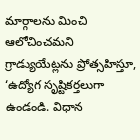మార్గాలను మించి ఆలోచించమని గ్రాడ్యుయేట్లను ప్రోత్సహిస్తూ, ‘ఉద్యోగ సృష్టికర్తలుగా ఉండండి. విధాన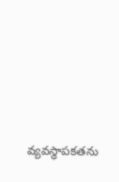వ్యవస్థాపకతను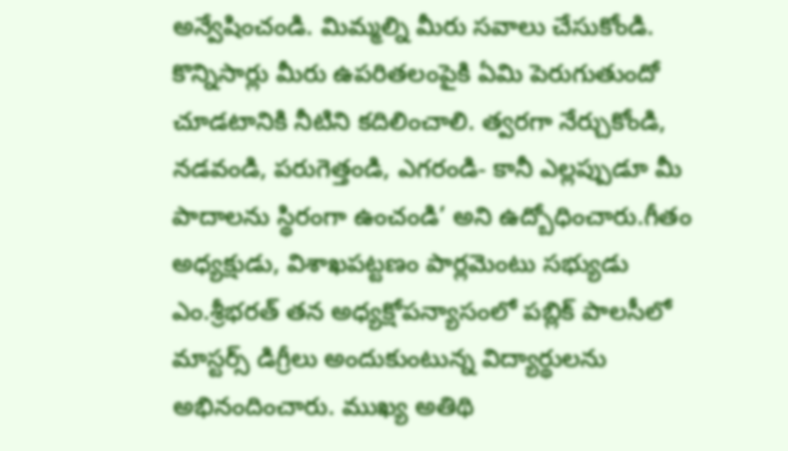అన్వేషించండి. మిమ్మల్ని మీరు సవాలు చేసుకోండి. కొన్నిసార్లు మీరు ఉపరితలంపైకి ఏమి పెరుగుతుందో చూడటానికి నీటిని కదిలించాలి. త్వరగా నేర్చుకోండి, నడవండి, పరుగెత్తండి, ఎగరండి- కానీ ఎల్లప్పుడూ మీ పాదాలను స్థిరంగా ఉంచండి’ అని ఉద్బోధించారు.గీతం అధ్యక్షుడు, విశాఖపట్టణం పార్లమెంటు సభ్యుడు ఎం.శ్రీభరత్ తన అధ్యక్షోపన్యాసంలో పబ్లిక్ పాలసీలో మాస్టర్స్ డిగ్రీలు అందుకుంటున్న విద్యార్థులను అభినందించారు. ముఖ్య అతిథి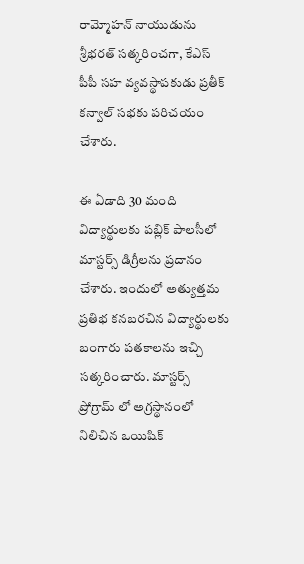రామ్మోహన్ నాయుడును శ్రీభరత్ సత్కరించగా, కేఎస్ పీపీ సహ వ్యవస్థాపకుడు ప్రతీక్ కన్వాల్ సభకు పరిచయం చేశారు.

ఈ ఏడాది 30 మంది విద్యార్థులకు పబ్లిక్ పాలసీలో మాస్టర్స్ డిగ్రీలను ప్రదానం చేశారు. ఇందులో అత్యుత్తమ ప్రతిభ కనబరచిన విద్యార్థులకు బంగారు పతకాలను ఇచ్చి సత్కరించారు. మాస్టర్స్ ప్రోగ్రామ్ లో అగ్రస్థానంలో నిలిచిన ఒయిషిక్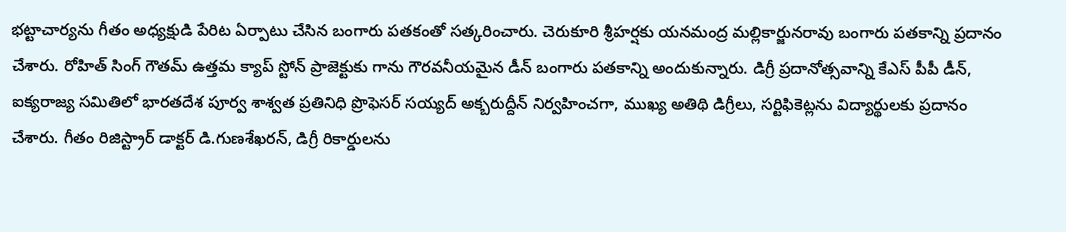భట్టాచార్యను గీతం అధ్యక్షుడి పేరిట ఏర్పాటు చేసిన బంగారు పతకంతో సత్కరించారు. చెరుకూరి శ్రీహర్షకు యనమంద్ర మల్లికార్జునరావు బంగారు పతకాన్ని ప్రదానం చేశారు. రోహిత్ సింగ్ గౌతమ్ ఉత్తమ క్యాప్ స్టోన్ ప్రాజెక్టుకు గాను గౌరవనీయమైన డీన్ బంగారు పతకాన్ని అందుకున్నారు. డిగ్రీ ప్రదానోత్సవాన్ని కేఎస్ పీపీ డీన్, ఐక్యరాజ్య సమితిలో భారతదేశ పూర్వ శాశ్వత ప్రతినిధి ప్రొఫెసర్ సయ్యద్ అక్బరుద్దీన్ నిర్వహించగా, ముఖ్య అతిథి డిగ్రీలు, సర్టిఫికెట్లను విద్యార్థులకు ప్రదానం చేశారు. గీతం రిజిస్ట్రార్ డాక్టర్ డి.గుణశేఖరన్, డిగ్రీ రికార్డులను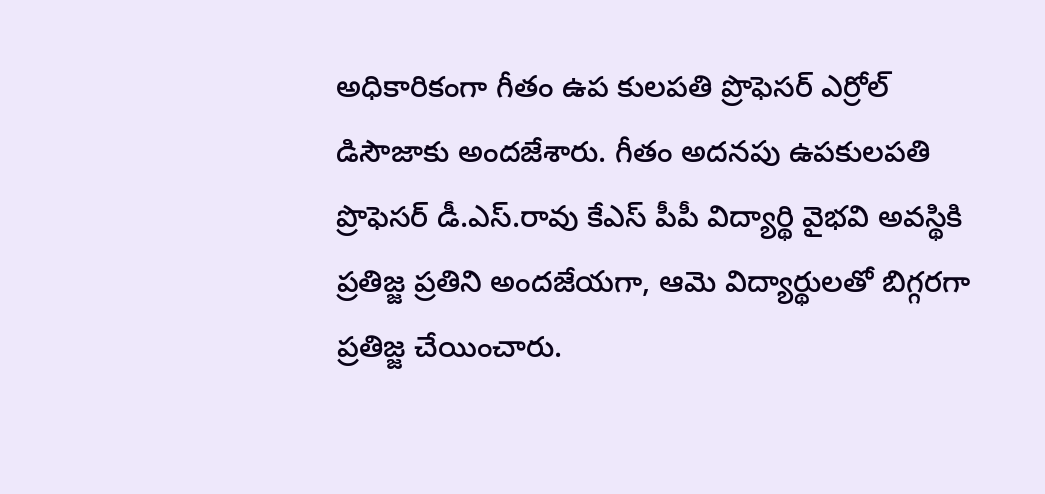అధికారికంగా గీతం ఉప కులపతి ప్రొఫెసర్ ఎర్రోల్ డిసౌజాకు అందజేశారు. గీతం అదనపు ఉపకులపతి ప్రొఫెసర్ డీ.ఎస్.రావు కేఎస్ పీపీ విద్యార్థి వైభవి అవస్థికి ప్రతిజ్జ ప్రతిని అందజేయగా, ఆమె విద్యార్థులతో బిగ్గరగా ప్రతిజ్జ చేయించారు.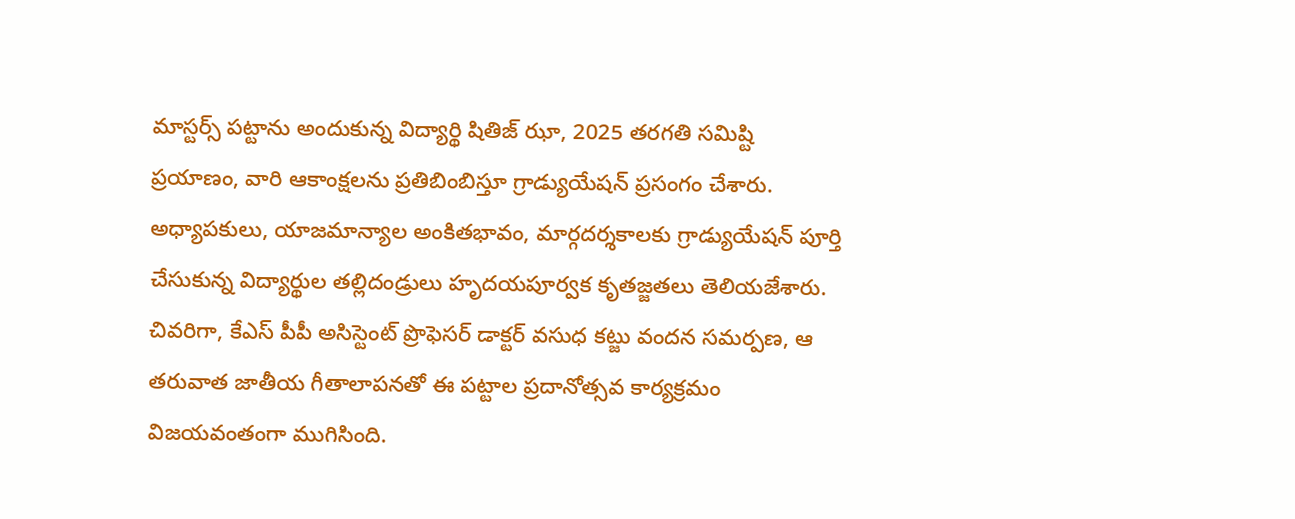మాస్టర్స్ పట్టాను అందుకున్న విద్యార్థి షితిజ్ ఝా, 2025 తరగతి సమిష్టి ప్రయాణం, వారి ఆకాంక్షలను ప్రతిబింబిస్తూ గ్రాడ్యుయేషన్ ప్రసంగం చేశారు. అధ్యాపకులు, యాజమాన్యాల అంకితభావం, మార్గదర్శకాలకు గ్రాడ్యుయేషన్ పూర్తి చేసుకున్న విద్యార్థుల తల్లిదండ్రులు హృదయపూర్వక కృతజ్జతలు తెలియజేశారు. చివరిగా, కేఎస్ పీపీ అసిస్టెంట్ ప్రొఫెసర్ డాక్టర్ వసుధ కట్జు వందన సమర్పణ, ఆ తరువాత జాతీయ గీతాలాపనతో ఈ పట్టాల ప్రదానోత్సవ కార్యక్రమం విజయవంతంగా ముగిసింది.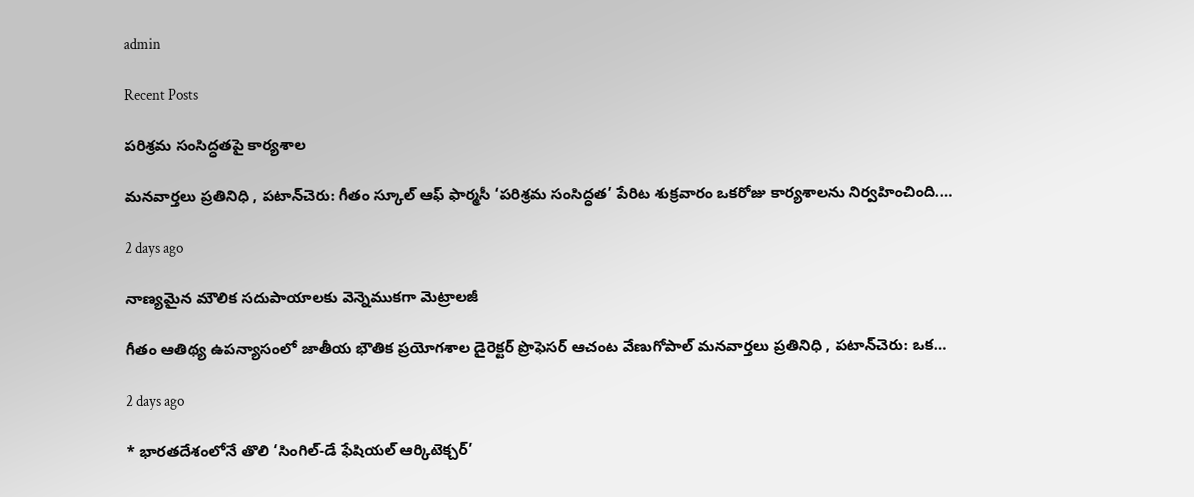admin

Recent Posts

పరిశ్రమ సంసిద్ధతపై కార్యశాల

మనవార్తలు ప్రతినిధి , పటాన్‌చెరు: గీతం స్కూల్ ఆఫ్ ఫార్మసీ ‘పరిశ్రమ సంసిద్ధత’ పేరిట శుక్రవారం ఒకరోజు కార్యశాలను నిర్వహించింది.…

2 days ago

నాణ్యమైన మౌలిక సదుపాయాలకు వెన్నెముకగా మెట్రాలజీ

గీతం ఆతిథ్య ఉపన్యాసంలో జాతీయ భౌతిక ప్రయోగశాల డైరెక్టర్ ప్రొఫెసర్ ఆచంట వేణుగోపాల్ మనవార్తలు ప్రతినిధి , పటాన్‌చెరు: ఒక…

2 days ago

* భారతదేశంలోనే తొలి ‘సింగిల్-డే ఫేషియల్ ఆర్కిటెక్చర్’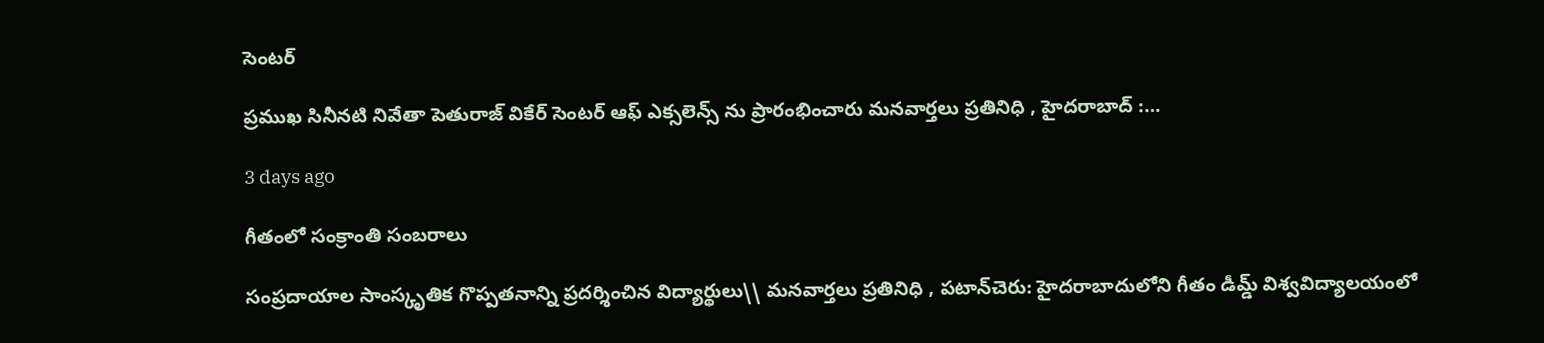సెంటర్

ప్రముఖ సినీనటి నివేతా పెతురాజ్ వి‌కేర్ సెంటర్ ఆఫ్ ఎక్సలెన్స్ ను ప్రారంభించారు మనవార్తలు ప్రతినిధి , హైదరాబాద్ :…

3 days ago

గీతంలో సంక్రాంతి సంబరాలు

సంప్రదాయాల సాంస్కృతిక గొప్పతనాన్ని ప్రదర్శించిన విద్యార్థులు\\ మనవార్తలు ప్రతినిధి , పటాన్‌చెరు: హైదరాబాదులోని గీతం డీమ్డ్ విశ్వవిద్యాలయంలో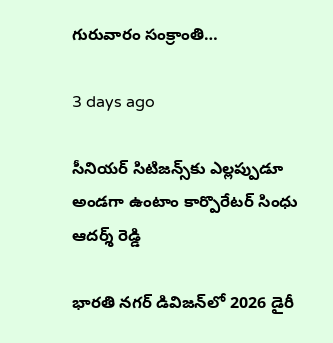గురువారం సంక్రాంతి…

3 days ago

సీనియర్ సిటిజన్స్‌కు ఎల్లప్పుడూ అండగా ఉంటాం కార్పొరేటర్ సింధు ఆదర్శ్ రెడ్డి

భారతి నగర్ డివిజన్‌లో 2026 డైరీ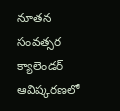నూతన సంవత్సర క్యాలెండర్ ఆవిష్కరణలో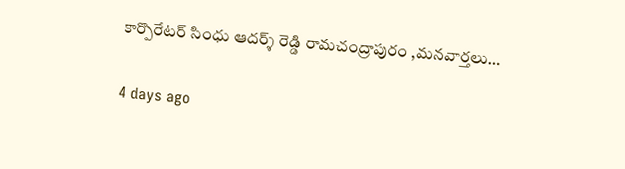కార్పొరేటర్ సింధు ఆదర్శ్ రెడ్డి రామచంద్రాపురం ,మనవార్తలు…

4 days ago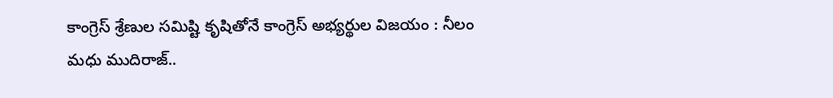కాంగ్రెస్ శ్రేణుల సమిష్టి కృషితోనే కాంగ్రెస్ అభ్యర్థుల విజయం : నీలం మధు ముదిరాజ్..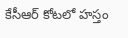కేసీఆర్ కోటలో హస్తం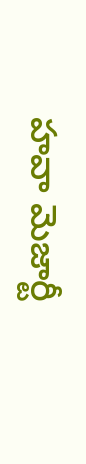హవా మెజార్టీ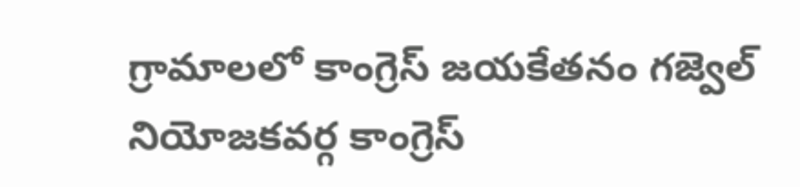గ్రామాలలో కాంగ్రెస్ జయకేతనం గజ్వెల్ నియోజకవర్గ కాంగ్రెస్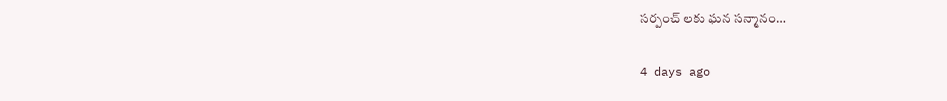సర్పంచ్ లకు ఘన సన్మానం…

4 days ago